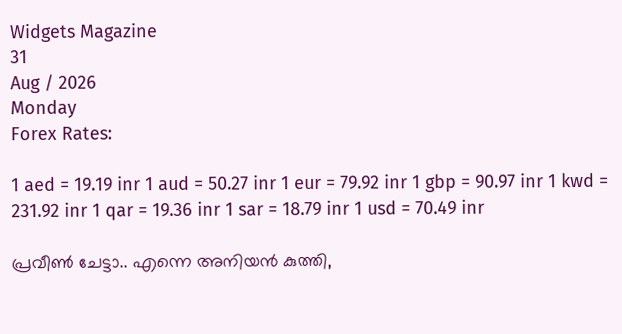Widgets Magazine
31
Aug / 2026
Monday
Forex Rates:

1 aed = 19.19 inr 1 aud = 50.27 inr 1 eur = 79.92 inr 1 gbp = 90.97 inr 1 kwd = 231.92 inr 1 qar = 19.36 inr 1 sar = 18.79 inr 1 usd = 70.49 inr

പ്രവീണ്‍ ചേട്ടാ.. എന്നെ അനിയന്‍ കുത്തി,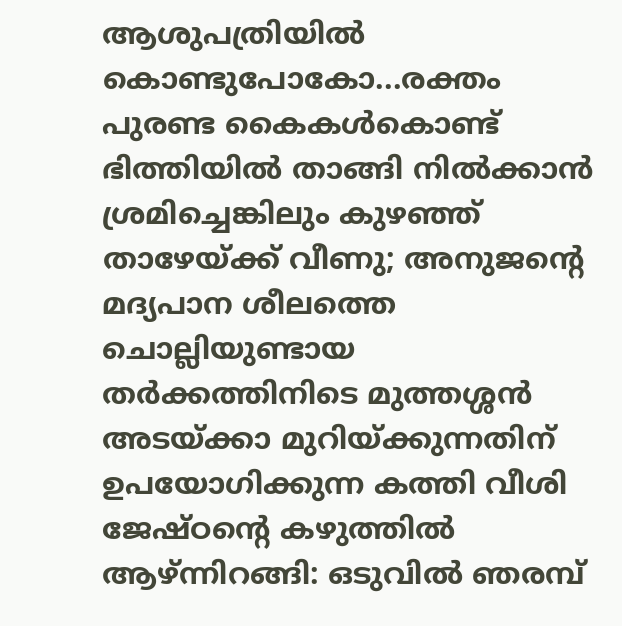ആശുപത്രിയില്‍ കൊണ്ടുപോകോ...രക്തം പുരണ്ട കൈകള്‍കൊണ്ട് ഭിത്തിയില്‍ താങ്ങി നില്‍ക്കാന്‍ ശ്രമിച്ചെങ്കിലും കുഴഞ്ഞ് താഴേയ്ക്ക് വീണു; അനുജന്റെ മദ്യപാന ശീലത്തെ ചൊല്ലിയുണ്ടായ തർക്കത്തിനിടെ മുത്തശ്ശന്‍ അടയ്ക്കാ മുറിയ്ക്കുന്നതിന് ഉപയോഗിക്കുന്ന കത്തി വീശി ജേഷ്ഠന്റെ കഴുത്തില്‍ ആഴ്ന്നിറങ്ങി: ഒടുവിൽ ഞരമ്പ്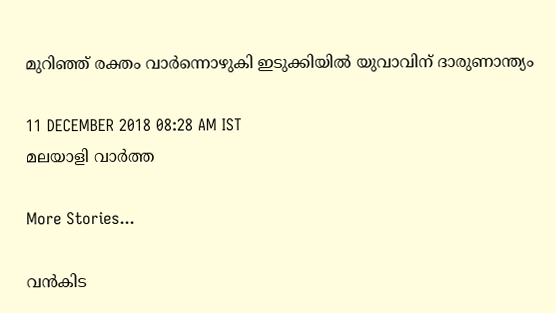മുറിഞ്ഞ് രക്തം വാർന്നൊഴുകി ഇടുക്കിയിൽ യുവാവിന് ദാരുണാന്ത്യം

11 DECEMBER 2018 08:28 AM IST
മലയാളി വാര്‍ത്ത

More Stories...

വൻകിട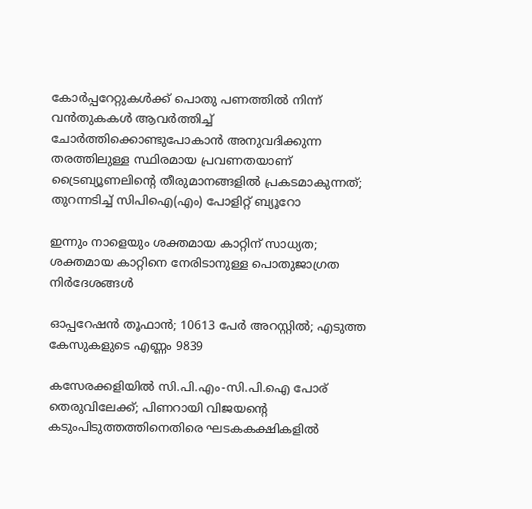കോർപ്പറേറ്റുകൾക്ക് പൊതു പണത്തിൽ നിന്ന് വൻതുകകൾ ആവർത്തിച്ച് ചോർത്തിക്കൊണ്ടുപോകാൻ അനുവദിക്കുന്ന തരത്തിലുള്ള സ്ഥിരമായ പ്രവണതയാണ് ട്രൈബ്യൂണലിന്റെ തീരുമാനങ്ങളിൽ പ്രകടമാകുന്നത്; തുറന്നടിച്ച് സിപിഐ(എം) പോളിറ്റ് ബ്യൂറോ

ഇന്നും നാളെയും ശക്തമായ കാറ്റിന് സാധ്യത; ശക്തമായ കാറ്റിനെ നേരിടാനുള്ള പൊതുജാഗ്രത നിർദേശങ്ങൾ

ഓപ്പറേഷന്‍ തൂഫാന്‍; 10613 പേർ അറസ്റ്റിൽ; എടുത്ത കേസുകളുടെ എണ്ണം 9839

കസേരക്കളിയിൽ സി.പി.എം-സി.പി.ഐ പോര് തെരുവിലേക്ക്; പിണറായി വിജയന്റെ കടുംപിടുത്തത്തിനെതിരെ ഘടകകക്ഷികളിൽ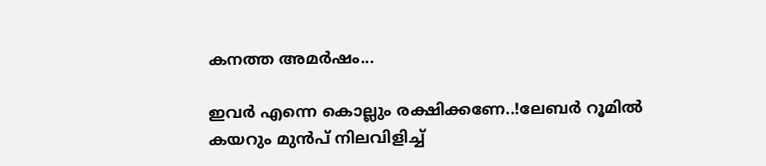കനത്ത അമർഷം...

ഇവർ എന്നെ കൊല്ലും രക്ഷിക്കണേ..!ലേബർ റൂമിൽ കയറും മുൻപ് നിലവിളിച്ച്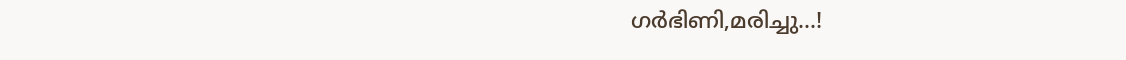ഗർഭിണി,മരിച്ചു...!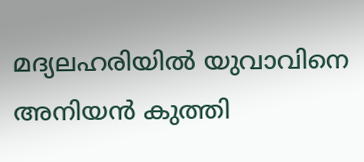മദ്യലഹരിയില്‍ യുവാവിനെ അനിയന്‍ കുത്തി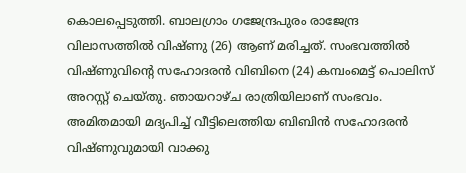കൊലപ്പെടുത്തി. ബാലഗ്രാം ഗജേന്ദ്രപുരം രാജേന്ദ്ര വിലാസത്തില്‍ വിഷ്ണു (26) ആണ് മരിച്ചത്. സംഭവത്തില്‍ വിഷ്ണുവിന്റെ സഹോദരന്‍ വിബിനെ (24) കമ്പംമെട്ട് പൊലിസ് അറസ്റ്റ് ചെയ്തു. ഞായറാഴ്ച രാത്രിയിലാണ് സംഭവം. അമിതമായി മദ്യപിച്ച് വീട്ടിലെത്തിയ ബിബിന്‍ സഹോദരന്‍ വിഷ്ണുവുമായി വാക്കു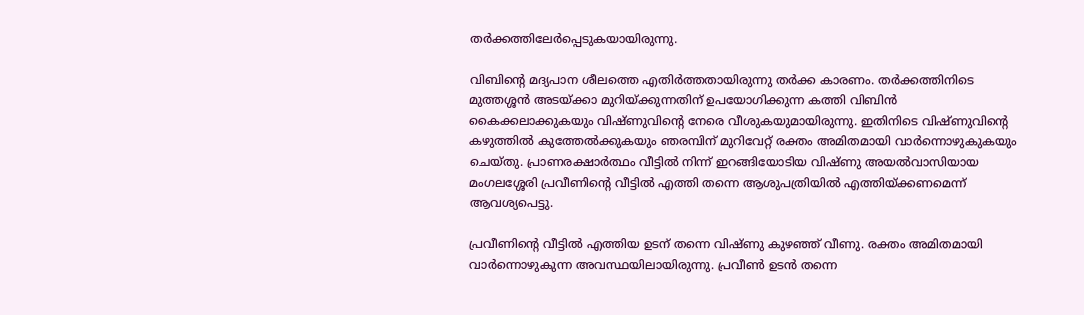തര്‍ക്കത്തിലേര്‍പ്പെടുകയായിരുന്നു.

വിബിന്റെ മദ്യപാന ശീലത്തെ എതിര്‍ത്തതായിരുന്നു തര്‍ക്ക കാരണം. തര്‍ക്കത്തിനിടെ മുത്തശ്ശന്‍ അടയ്ക്കാ മുറിയ്ക്കുന്നതിന് ഉപയോഗിക്കുന്ന കത്തി വിബിന്‍ കൈക്കലാക്കുകയും വിഷ്ണുവിന്റെ നേരെ വീശുകയുമായിരുന്നു. ഇതിനിടെ വിഷ്ണുവിന്റെ കഴുത്തില്‍ കുത്തേല്‍ക്കുകയും ഞരമ്പിന് മുറിവേറ്റ് രക്തം അമിതമായി വാര്‍ന്നൊഴുകുകയും ചെയ്തു. പ്രാണരക്ഷാര്‍ത്ഥം വീട്ടില്‍ നിന്ന് ഇറങ്ങിയോടിയ വിഷ്ണു അയല്‍വാസിയായ മംഗലശ്ശേരി പ്രവീണിന്റെ വീട്ടില്‍ എത്തി തന്നെ ആശുപത്രിയില്‍ എത്തിയ്ക്കണമെന്ന് ആവശ്യപെട്ടു.

പ്രവീണിന്റെ വീട്ടില്‍ എത്തിയ ഉടന് തന്നെ വിഷ്ണു കുഴഞ്ഞ് വീണു. രക്തം അമിതമായി വാര്‍ന്നൊഴുകുന്ന അവസ്ഥയിലായിരുന്നു. പ്രവീണ്‍ ഉടന്‍ തന്നെ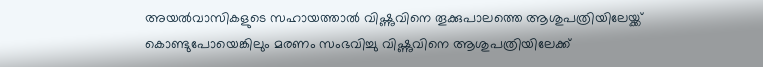അയല്‍വാസികളുടെ സഹായത്താല്‍ വിഷ്ണുവിനെ തൂക്കുപാലത്തെ ആശുപത്രിയിലേയ്ക്ക് കൊണ്ടുപോയെങ്കിലും മരണം സംഭവിച്ചു വിഷ്ണുവിനെ ആശുപത്രിയിലേക്ക്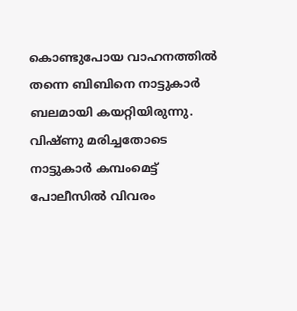കൊണ്ടുപോയ വാഹനത്തില്‍ തന്നെ ബിബിനെ നാട്ടുകാര്‍ ബലമായി കയറ്റിയിരുന്നു. വിഷ്ണു മരിച്ചതോടെ നാട്ടുകാര്‍ കമ്പംമെട്ട് പോലീസില്‍ വിവരം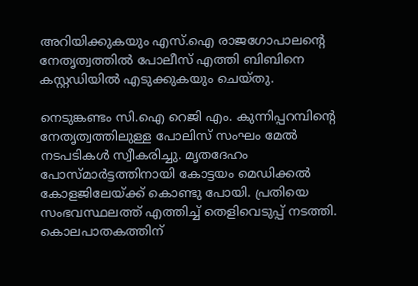അറിയിക്കുകയും എസ്.ഐ രാജഗോപാലന്റെ നേതൃത്വത്തില്‍ പോലീസ് എത്തി ബിബിനെ കസ്റ്റഡിയില്‍ എടുക്കുകയും ചെയ്തു.

നെടുങ്കണ്ടം സി.ഐ റെജി എം. കുന്നിപ്പറമ്പിന്റെ നേതൃത്വത്തിലുള്ള പോലിസ് സംഘം മേല്‍ നടപടികള്‍ സ്വീകരിച്ചു. മൃതദേഹം പോസ്മാര്‍ട്ടത്തിനായി കോട്ടയം മെഡിക്കല്‍ കോളജിലേയ്ക്ക് കൊണ്ടു പോയി. പ്രതിയെ സംഭവസ്ഥലത്ത് എത്തിച്ച് തെളിവെടുപ്പ് നടത്തി. കൊലപാതകത്തിന്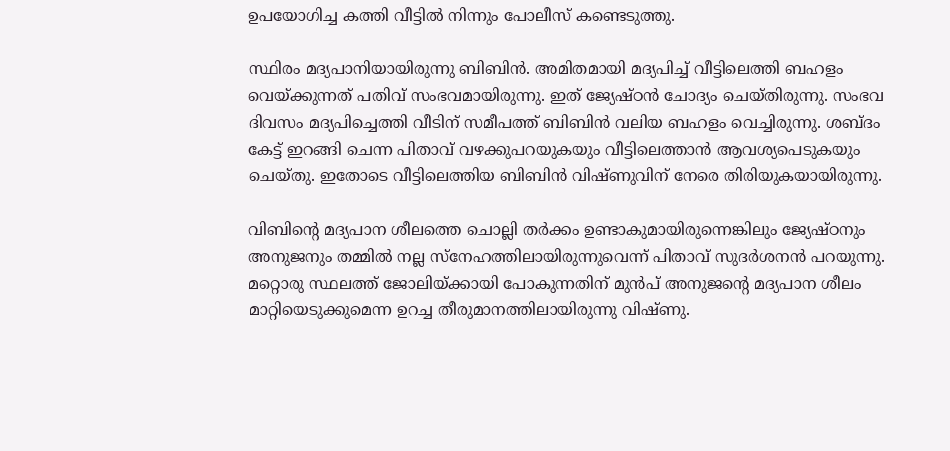ഉപയോഗിച്ച കത്തി വീട്ടില്‍ നിന്നും പോലീസ് കണ്ടെടുത്തു.

സ്ഥിരം മദ്യപാനിയായിരുന്നു ബിബിന്‍. അമിതമായി മദ്യപിച്ച് വീട്ടിലെത്തി ബഹളം വെയ്ക്കുന്നത് പതിവ് സംഭവമായിരുന്നു. ഇത് ജ്യേഷ്ഠന്‍ ചോദ്യം ചെയ്തിരുന്നു. സംഭവ ദിവസം മദ്യപിച്ചെത്തി വീടിന് സമീപത്ത് ബിബിന്‍ വലിയ ബഹളം വെച്ചിരുന്നു. ശബ്ദം കേട്ട് ഇറങ്ങി ചെന്ന പിതാവ് വഴക്കുപറയുകയും വീട്ടിലെത്താന്‍ ആവശ്യപെടുകയും ചെയ്തു. ഇതോടെ വീട്ടിലെത്തിയ ബിബിന്‍ വിഷ്ണുവിന് നേരെ തിരിയുകയായിരുന്നു.

വിബിന്റെ മദ്യപാന ശീലത്തെ ചൊല്ലി തര്‍ക്കം ഉണ്ടാകുമായിരുന്നെങ്കിലും ജ്യേഷ്ഠനും അനുജനും തമ്മില്‍ നല്ല സ്‌നേഹത്തിലായിരുന്നുവെന്ന് പിതാവ് സുദര്‍ശനന്‍ പറയുന്നു. മറ്റൊരു സ്ഥലത്ത് ജോലിയ്ക്കായി പോകുന്നതിന് മുന്‍പ് അനുജന്റെ മദ്യപാന ശീലം മാറ്റിയെടുക്കുമെന്ന ഉറച്ച തീരുമാനത്തിലായിരുന്നു വിഷ്ണു.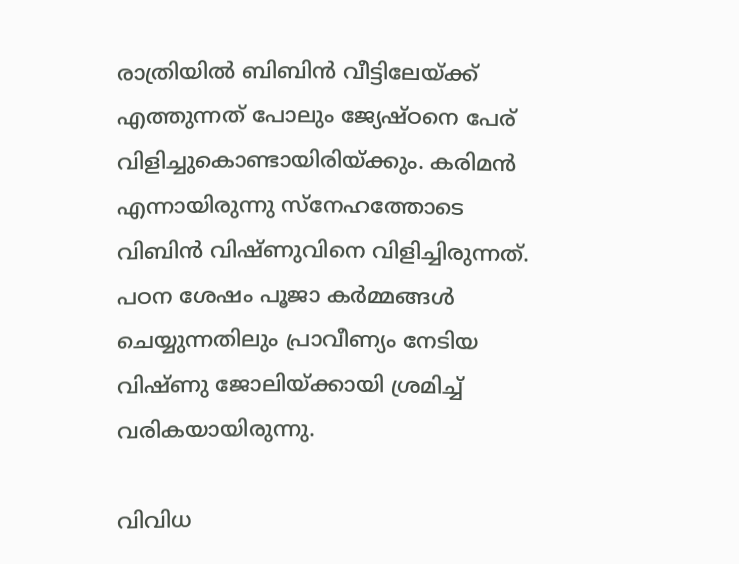രാത്രിയില്‍ ബിബിന്‍ വീട്ടിലേയ്ക്ക് എത്തുന്നത് പോലും ജ്യേഷ്ഠനെ പേര് വിളിച്ചുകൊണ്ടായിരിയ്ക്കും. കരിമന്‍ എന്നായിരുന്നു സ്‌നേഹത്തോടെ വിബിന്‍ വിഷ്ണുവിനെ വിളിച്ചിരുന്നത്. പഠന ശേഷം പൂജാ കര്‍മ്മങ്ങള്‍ ചെയ്യുന്നതിലും പ്രാവീണ്യം നേടിയ വിഷ്ണു ജോലിയ്ക്കായി ശ്രമിച്ച് വരികയായിരുന്നു.

വിവിധ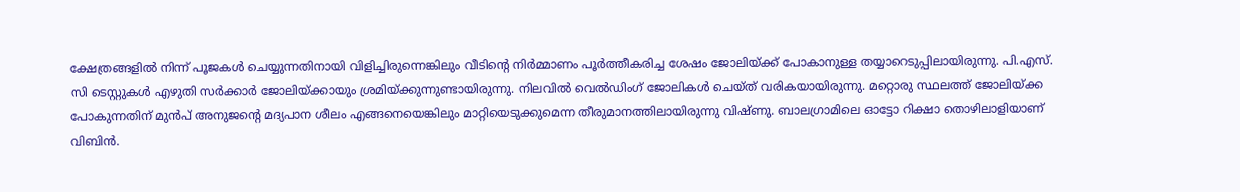ക്ഷേത്രങ്ങളില്‍ നിന്ന് പൂജകള്‍ ചെയ്യുന്നതിനായി വിളിച്ചിരുന്നെങ്കിലും വീടിന്റെ നിര്‍മ്മാണം പൂര്‍ത്തീകരിച്ച ശേഷം ജോലിയ്ക്ക് പോകാനുള്ള തയ്യാറെടുപ്പിലായിരുന്നു. പി.എസ്. സി ടെസ്റ്റുകള്‍ എഴുതി സര്‍ക്കാര്‍ ജോലിയ്ക്കായും ശ്രമിയ്ക്കുന്നുണ്ടായിരുന്നു. നിലവില്‍ വെല്‍ഡിംഗ് ജോലികള്‍ ചെയ്ത് വരികയായിരുന്നു. മറ്റൊരു സ്ഥലത്ത് ജോലിയ്ക്ക പോകുന്നതിന് മുന്‍പ് അനുജന്റെ മദ്യപാന ശീലം എങ്ങനെയെങ്കിലും മാറ്റിയെടുക്കുമെന്ന തീരുമാനത്തിലായിരുന്നു വിഷ്ണു. ബാലഗ്രാമിലെ ഓട്ടോ റിക്ഷാ തൊഴിലാളിയാണ് വിബിന്‍.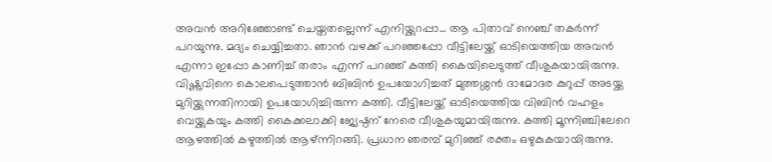അവന്‍ അറിഞ്ഞോണ്ട് ചെയ്തതല്ലെന്ന് എനിയ്ക്കുറപ്പാ... ആ പിതാവ് നെഞ്ച് തകര്‍ന്ന് പറയുന്നു. മദ്യം ചെയ്യിച്ചതാ. ഞാന്‍ വഴക്ക് പറഞ്ഞപ്പോ വീട്ടിലേയ്ക്ക് ഓടിയെത്തിയ അവന്‍ എന്നാ ഇപ്പോ കാണിച്ച് തരാം എന്ന് പറഞ്ഞ് കത്തി കൈയിലെടുത്ത് വീശുകയായിരുന്നു. വിഷ്ണുവിനെ കൊലപെടുത്താന്‍ ബിബിന്‍ ഉപയോഗിച്ചത് മുത്തശ്ശന്‍ ദാമോദര കുറുപ്പ് അടയ്ക്ക മുറിയ്ക്കുന്നതിനായി ഉപയോഗിച്ചിരുന്ന കത്തി. വീട്ടിലേയ്ക്ക് ഓടിയെത്തിയ വിബിന്‍ വഹളം വെയ്ക്കുകയും കത്തി കൈക്കലാക്കി ജ്യേഷ്ഠന് നേരെ വീശുകയുമായിരുന്നു. കത്തി മൂന്നിഞ്ചിലേറെ ആഴത്തില്‍ കഴുത്തില്‍ ആഴ്ന്നിറങ്ങി. പ്രധാന ഞരമ്പ് മുറിഞ്ഞ് രക്തം ഒഴുകുകയായിരുന്നു.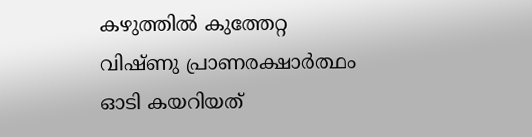കഴുത്തില്‍ കുത്തേറ്റ വിഷ്ണു പ്രാണരക്ഷാര്‍ത്ഥം ഓടി കയറിയത്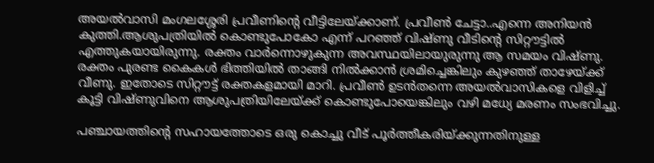അയല്‍വാസി മംഗലശ്ശേരി പ്രവീണിന്റെ വീട്ടിലേയ്ക്കാണ്. പ്രവീണ്‍ ചേട്ടാ..എന്നെ അനിയന്‍ കുത്തി.ആശുപത്രിയില്‍ കൊണ്ടുപോകോ എന്ന് പറഞ്ഞ് വിഷ്ണു വീടിന്റെ സിറ്റൗട്ടില്‍ എത്തുകയായിരുന്നു. രക്തം വാര്‍ന്നൊഴുകുന്ന അവസ്ഥയിലായുരുന്നു ആ സമയം വിഷ്ണു. രക്തം പുരണ്ട കൈകള്‍ ഭിത്തിയില്‍ താങ്ങി നില്‍ക്കാന്‍ ശ്രമിച്ചെങ്കിലും കുഴഞ്ഞ് താഴേയ്ക്ക് വീണു. ഇതോടെ സിറ്റൗട്ട് രക്തകളമായി മാറി. പ്രവീണ്‍ ഉടന്‍തന്നെ അയല്‍വാസികളെ വിളിച്ച് കൂട്ടി വിഷ്ണുവിനെ ആശുപത്രിയിലേയ്ക്ക് കൊണ്ടുപോയെങ്കിലും വഴി മധ്യേ മരണം സംഭവിച്ചു.

പഞ്ചായത്തിന്റെ സഹായത്തോടെ ഒരു കൊച്ചു വീട് പൂര്‍ത്തീകരിയ്ക്കുന്നതിനുള്ള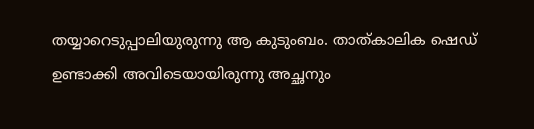തയ്യാറെടുപ്പാലിയുരുന്നു ആ കുടുംബം. താത്കാലിക ഷെഡ് ഉണ്ടാക്കി അവിടെയായിരുന്നു അച്ഛനും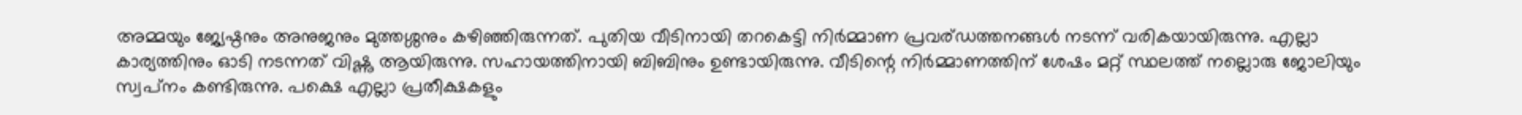അമ്മയും ജ്യേഷ്ഠനും അനുജനും മുത്തശ്ശനും കഴിഞ്ഞിരുന്നത്. പുതിയ വീടിനായി തറകെട്ടി നിര്‍മ്മാണ പ്രവര്ഡത്തനങ്ങള്‍ നടന്ന് വരികയായിരുന്നു. എല്ലാ കാര്യത്തിനും ഓടി നടന്നത് വിഷ്ണു ആയിരുന്നു. സഹായത്തിനായി ബിബിനും ഉണ്ടായിരുന്നു. വീടിന്റെ നിര്‍മ്മാണത്തിന് ശേഷം മറ്റ് സ്ഥലത്ത് നല്ലൊരു ജോലിയും സ്വപ്‌നം കണ്ടിരുന്നു. പക്ഷെ എല്ലാ പ്രതീക്ഷകളും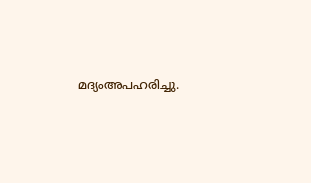മദ്യംഅപഹരിച്ചു.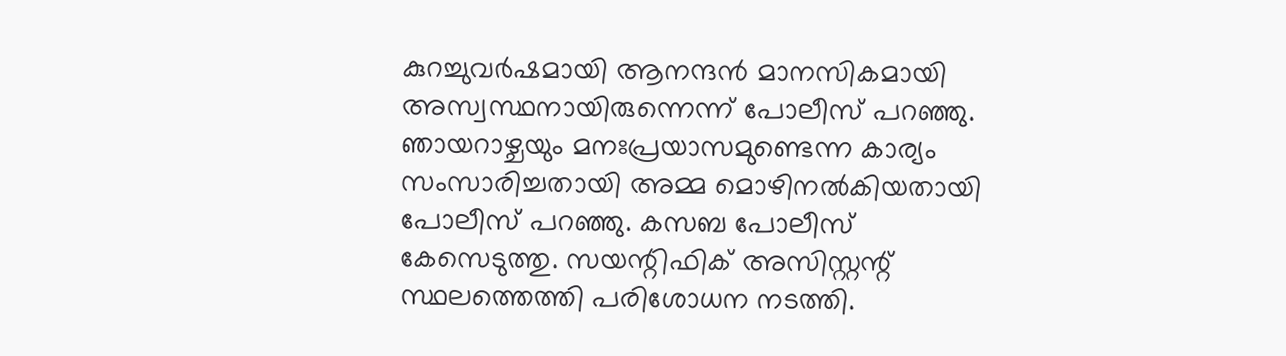കുറച്ചുവര്‍ഷമായി ആനന്ദന്‍ മാനസികമായി അസ്വസ്ഥനായിരുന്നെന്ന് പോലീസ് പറഞ്ഞു. ഞായറാഴ്ചയും മനഃപ്രയാസമുണ്ടെന്ന കാര്യം സംസാരിച്ചതായി അമ്മ മൊഴിനല്‍കിയതായി പോലീസ് പറഞ്ഞു. കസബ പോലീസ് കേസെടുത്തു. സയന്റിഫിക് അസിസ്റ്റന്റ് സ്ഥലത്തെത്തി പരിശോധന നടത്തി.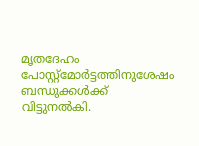മൃതദേഹം പോസ്റ്റ്മോര്‍ട്ടത്തിനുശേഷം ബന്ധുക്കള്‍ക്ക് വിട്ടുനല്‍കി.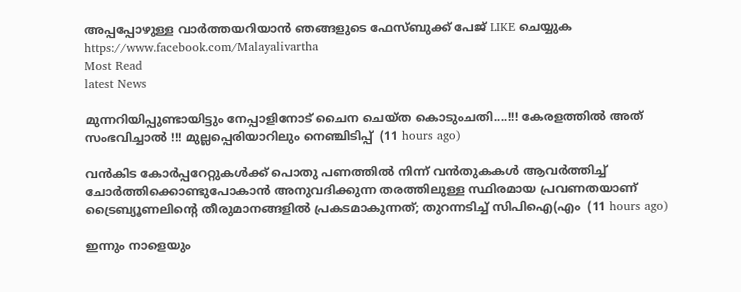അപ്പപ്പോഴുള്ള വാര്‍ത്തയറിയാന്‍ ഞങ്ങളുടെ ഫേസ്‌ബുക്ക്‌ പേജ് LIKE ചെയ്യുക
https://www.facebook.com/Malayalivartha
Most Read
latest News

മുന്നറിയിപ്പുണ്ടായിട്ടും നേപ്പാളിനോട് ചൈന ചെയ്ത കൊടുംചതി....!!! കേരളത്തിൽ അത് സംഭവിച്ചാൽ !!! മുല്ലപ്പെരിയാറിലും നെഞ്ചിടിപ്പ്  (11 hours ago)

വൻകിട കോർപ്പറേറ്റുകൾക്ക് പൊതു പണത്തിൽ നിന്ന് വൻതുകകൾ ആവർത്തിച്ച് ചോർത്തിക്കൊണ്ടുപോകാൻ അനുവദിക്കുന്ന തരത്തിലുള്ള സ്ഥിരമായ പ്രവണതയാണ് ട്രൈബ്യൂണലിന്റെ തീരുമാനങ്ങളിൽ പ്രകടമാകുന്നത്; തുറന്നടിച്ച് സിപിഐ(എം  (11 hours ago)

ഇന്നും നാളെയും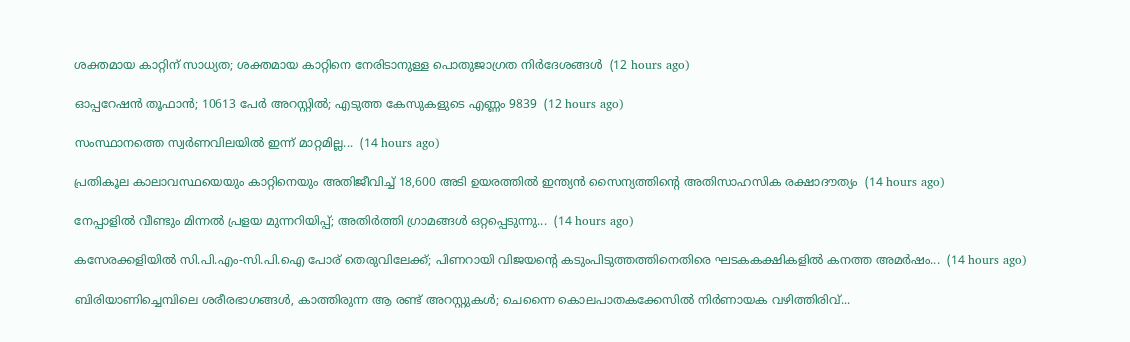ശക്തമായ കാറ്റിന് സാധ്യത; ശക്തമായ കാറ്റിനെ നേരിടാനുള്ള പൊതുജാഗ്രത നിർദേശങ്ങൾ  (12 hours ago)

ഓപ്പറേഷന്‍ തൂഫാന്‍; 10613 പേർ അറസ്റ്റിൽ; എടുത്ത കേസുകളുടെ എണ്ണം 9839  (12 hours ago)

സംസ്ഥാനത്തെ സ്വർണവിലയിൽ ഇന്ന് മാറ്റമില്ല...  (14 hours ago)

പ്രതികൂല കാലാവസ്ഥയെയും കാറ്റിനെയും അതിജീവിച്ച് 18,600 അടി ഉയരത്തിൽ ഇന്ത്യൻ സൈന്യത്തിന്റെ അതിസാഹസിക രക്ഷാദൗത്യം  (14 hours ago)

നേപ്പാളിൽ വീണ്ടും മിന്നൽ പ്രളയ മുന്നറിയിപ്പ്; അതിർത്തി ഗ്രാമങ്ങൾ ഒറ്റപ്പെടുന്നു...  (14 hours ago)

കസേരക്കളിയിൽ സി.പി.എം-സി.പി.ഐ പോര് തെരുവിലേക്ക്; പിണറായി വിജയന്റെ കടുംപിടുത്തത്തിനെതിരെ ഘടകകക്ഷികളിൽ കനത്ത അമർഷം...  (14 hours ago)

ബിരിയാണിച്ചെമ്പിലെ ശരീരഭാഗങ്ങൾ, കാത്തിരുന്ന ആ രണ്ട് അറസ്റ്റുകൾ; ചെന്നൈ കൊലപാതകക്കേസിൽ നിർണായക വഴിത്തിരിവ്...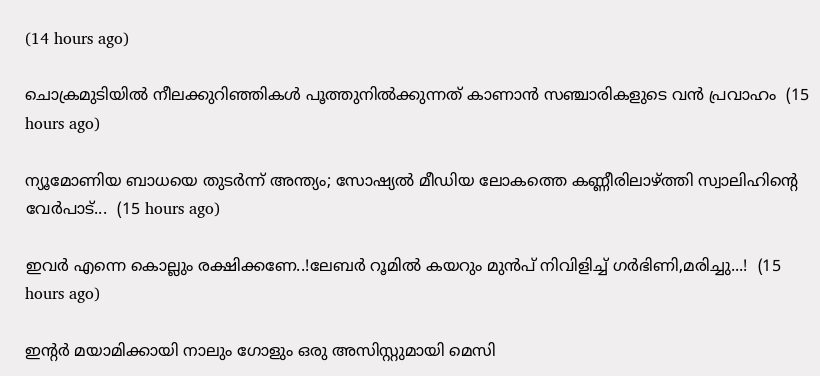(14 hours ago)

ചൊക്രമുടിയിൽ നീലക്കുറിഞ്ഞികൾ പൂത്തുനിൽക്കുന്നത് കാണാൻ സഞ്ചാരികളുടെ വൻ പ്രവാഹം  (15 hours ago)

ന്യൂമോണിയ ബാധയെ തുടർന്ന് അന്ത്യം; സോഷ്യൽ മീഡിയ ലോകത്തെ കണ്ണീരിലാഴ്ത്തി സ്വാലിഹിന്റെ വേർപാട്...  (15 hours ago)

ഇവർ എന്നെ കൊല്ലും രക്ഷിക്കണേ..!ലേബർ റൂമിൽ കയറും മുൻപ് നിവിളിച്ച് ഗർഭിണി,മരിച്ചു...!  (15 hours ago)

ഇന്റർ മയാമിക്കായി നാലും ഗോളും ഒരു അസിസ്റ്റുമായി മെസി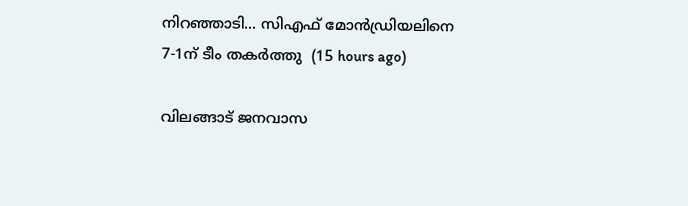നിറഞ്ഞാടി... സിഎഫ് മോൻഡ്രിയലിനെ 7-1ന് ടീം തകർത്തു  (15 hours ago)

വിലങ്ങാട് ജനവാസ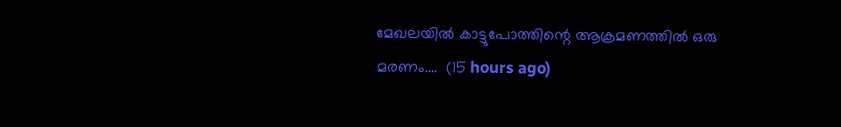മേഖലയിൽ കാട്ടുപോത്തിന്റെ ആക്രമണത്തിൽ ഒരു മരണം....  (15 hours ago)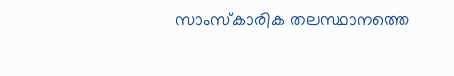സാംസ്കാരിക തലസ്ഥാനത്തെ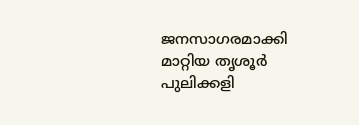ജനസാഗരമാക്കി മാറ്റിയ തൃശൂർ പുലിക്കളി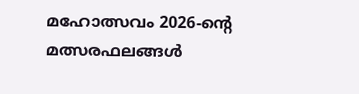മഹോത്സവം 2026-ന്റെ മത്സരഫലങ്ങൾ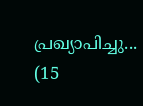പ്രഖ്യാപിച്ചു...  (15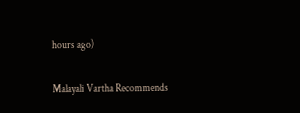hours ago)

Malayali Vartha Recommends